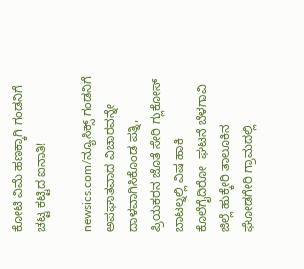ಕೋಟಿ ವಿಮೆ ಹಣಕ್ಕಾಗಿ ಗಂಡನಿಗೆ ಚಟ್ಟ ಕಟ್ಟಿದ ಐನಾತಿ!

newsics.com/ನ್ಯೂಸಿಕ್ಸ್ ಗಂಡನಿಗೆ ಅಪಘಾತವಾದ ವಿಚಾರವನ್ನೇ ದಾಳವಾಗಿಸಿಕೊಂಡ ಪತ್ನಿ, ಪ್ರಿಯಕರನ ಜೊತೆ ಸೇರಿ ಗ್ಲುಕೋಸ್ ಬಾಟಲ್ನಲ್ಲಿ ವಿಷ ಹಾಕಿ ಕೊಲೆಗೈದಿರೋ  ಘಟನೆ ಬೆಳಗಾವಿ ಜಿಲ್ಲೆ ಹುಕ್ಕೇರಿ ತಾಲೂಕಿನ ಘೋಡಗೇರಿ ಗ್ರಾಮದಲ್ಲಿ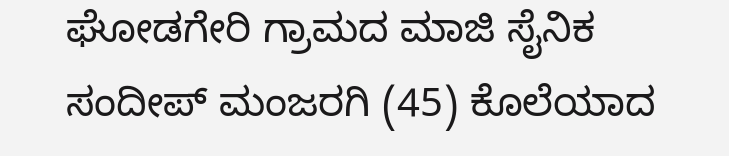ಘೋಡಗೇರಿ ಗ್ರಾಮದ ಮಾಜಿ‌ ಸೈನಿಕ ಸಂದೀಪ್ ಮಂಜರಗಿ (45) ಕೊಲೆಯಾದ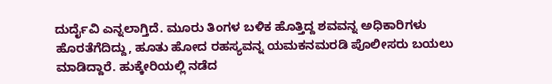ದುರ್ದೈವಿ ಎನ್ನಲಾಗ್ತಿದೆ. ಮೂರು ತಿಂಗಳ ಬಳಿಕ ಹೊತ್ತಿದ್ದ ಶವವನ್ನ ಅಧಿಕಾರಿಗಳು ಹೊರತೆಗೆದಿದ್ದು, ಹೂತು ಹೋದ ರಹಸ್ಯವನ್ನ ಯಮಕನಮರಡಿ ಪೊಲೀಸರು ಬಯಲು ಮಾಡಿದ್ದಾರೆ. ಹುಕ್ಕೇರಿಯಲ್ಲಿ ನಡೆದ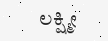ಲಕ್ಷ್ಮೀ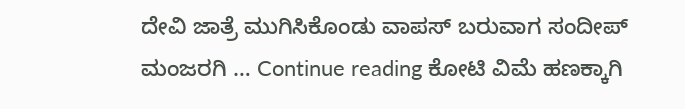ದೇವಿ ಜಾತ್ರೆ ಮುಗಿಸಿಕೊಂಡು ವಾಪಸ್ ಬರುವಾಗ ಸಂದೀಪ್ ಮಂಜರಗಿ … Continue reading ಕೋಟಿ ವಿಮೆ ಹಣಕ್ಕಾಗಿ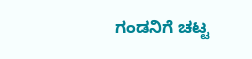ಗಂಡನಿಗೆ ಚಟ್ಟ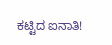ಕಟ್ಟಿದ ಐನಾತಿ!